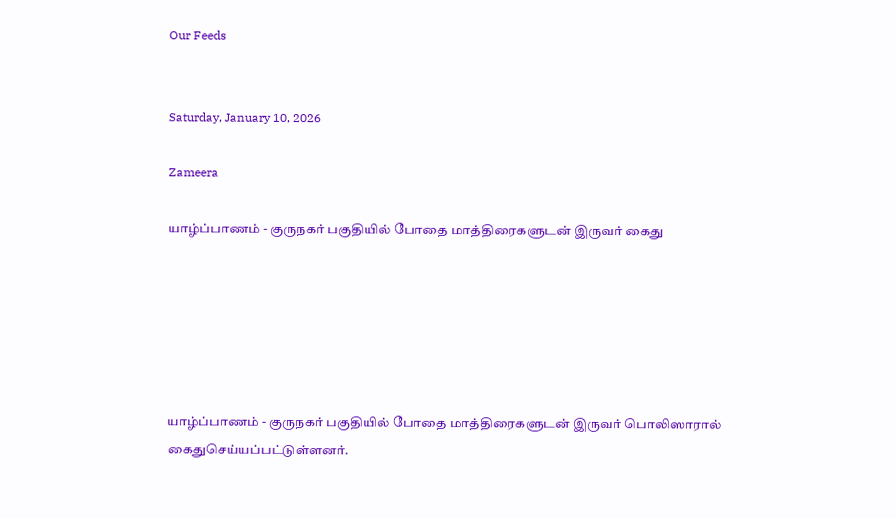Our Feeds


Saturday, January 10, 2026

Zameera

யாழ்ப்பாணம் - குருநகர் பகுதியில் போதை மாத்திரைகளுடன் இருவர் கைது






யாழ்ப்பாணம் - குருநகர் பகுதியில் போதை மாத்திரைகளுடன் இருவர் பொலிஸாரால் கைதுசெய்யப்பட்டுள்ளனர்.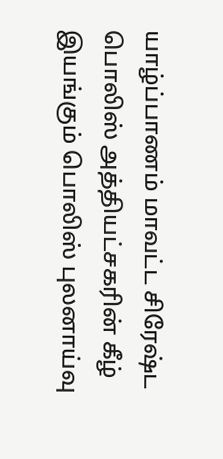யாழ்ப்பாணம் மாவட்ட சிரேஷ்ட பொலிஸ் அத்தியட்சகரின் கீழ் இயங்கும் பொலிஸ் புலனாய்வு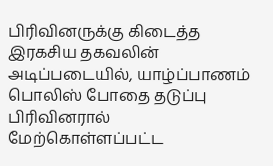பிரிவினருக்கு கிடைத்த இரகசிய தகவலின் அடிப்படையில், யாழ்ப்பாணம் பொலிஸ் போதை தடுப்பு பிரிவினரால் மேற்கொள்ளப்பட்ட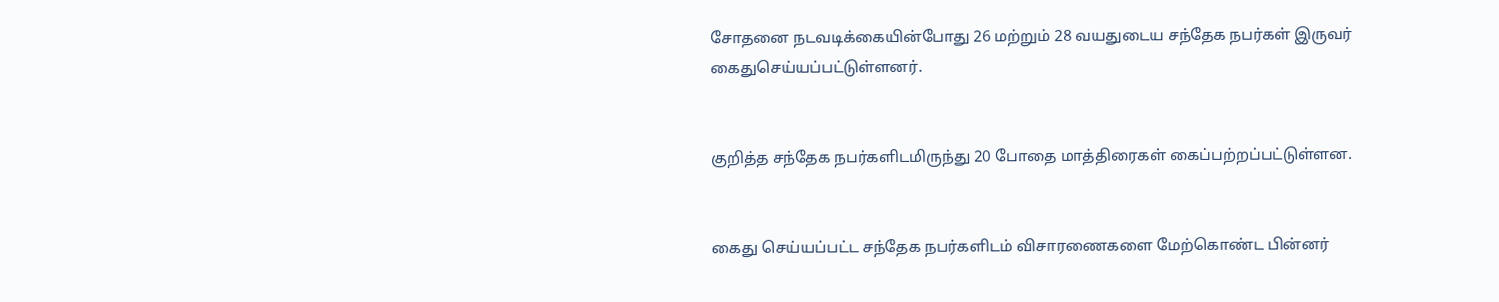சோதனை நடவடிக்கையின்போது 26 மற்றும் 28 வயதுடைய சந்தேக நபர்கள் இருவர் கைதுசெய்யப்பட்டுள்ளனர்.


குறித்த சந்தேக நபர்களிடமிருந்து 20 போதை மாத்திரைகள் கைப்பற்றப்பட்டுள்ளன.


கைது செய்யப்பட்ட சந்தேக நபர்களிடம் விசாரணைகளை மேற்கொண்ட பின்னர்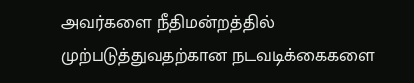அவர்களை நீதிமன்றத்தில் முற்படுத்துவதற்கான நடவடிக்கைகளை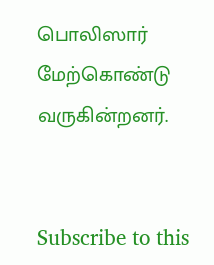பொலிஸார் மேற்கொண்டு வருகின்றனர்.


Subscribe to this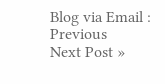Blog via Email :
Previous
Next Post »